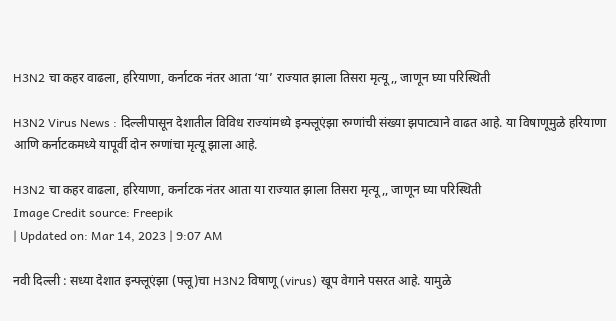H3N2 चा कहर वाढला, हरियाणा, कर्नाटक नंतर आता ‘या’ राज्यात झाला तिसरा मृत्यू,, जाणून घ्या परिस्थिती

H3N2 Virus News : दिल्लीपासून देशातील विविध राज्यांमध्ये इन्फ्लूएंझा रुग्णांची संख्या झपाट्याने वाढत आहे. या विषाणूमुळे हरियाणा आणि कर्नाटकमध्ये यापूर्वी दोन रुग्णांचा मृत्यू झाला आहे.

H3N2 चा कहर वाढला, हरियाणा, कर्नाटक नंतर आता या राज्यात झाला तिसरा मृत्यू,, जाणून घ्या परिस्थिती
Image Credit source: Freepik
| Updated on: Mar 14, 2023 | 9:07 AM

नवी दिल्ली : सध्या देशात इन्फ्लूएंझा (फ्लू)चा H3N2 विषाणू (virus) खूप वेगाने पसरत आहे. यामुळे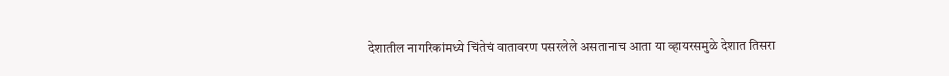देशातील नागरिकांमध्ये चिंतेचं वातावरण पसरलेले असतानाच आता या व्हायरसमुळे देशात तिसरा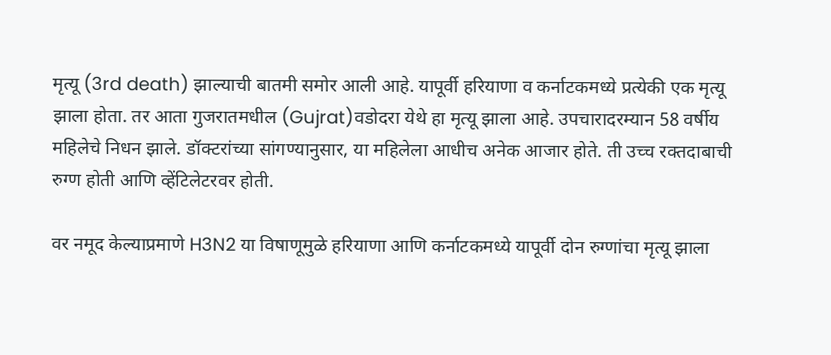मृत्यू (3rd death) झाल्याची बातमी समोर आली आहे. यापूर्वी हरियाणा व कर्नाटकमध्ये प्रत्येकी एक मृत्यू झाला होता. तर आता गुजरातमधील (Gujrat)वडोदरा येथे हा मृत्यू झाला आहे. उपचारादरम्यान 58 वर्षीय महिलेचे निधन झाले. डॉक्टरांच्या सांगण्यानुसार, या महिलेला आधीच अनेक आजार होते. ती उच्च रक्तदाबाची रुग्ण होती आणि व्हेंटिलेटरवर होती.

वर नमूद केल्याप्रमाणे H3N2 या विषाणूमुळे हरियाणा आणि कर्नाटकमध्ये यापूर्वी दोन रुग्णांचा मृत्यू झाला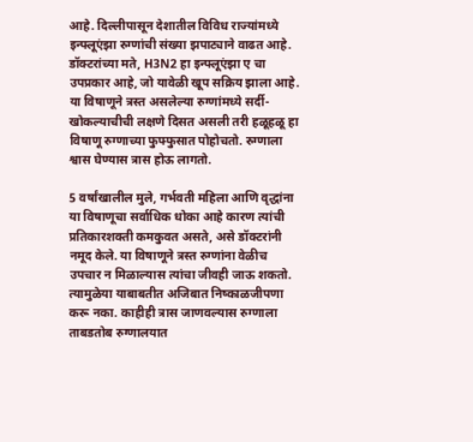आहे. दिल्लीपासून देशातील विविध राज्यांमध्ये इन्फ्लूएंझा रुग्णांची संख्या झपाट्याने वाढत आहे. डॉक्टरांच्या मते, H3N2 हा इन्फ्लूएंझा ए चा उपप्रकार आहे, जो यावेळी खूप सक्रिय झाला आहे. या विषाणूने त्रस्त असलेल्या रुग्णांमध्ये सर्दी-खोकल्याचीची लक्षणे दिसत असली तरी हळूहळू हा विषाणू रुग्णाच्या फुफ्फुसात पोहोचतो. रुग्णाला श्वास घेण्यास त्रास होऊ लागतो.

5 वर्षांखालील मुले, गर्भवती महिला आणि वृद्धांना या विषाणूचा सर्वाधिक धोका आहे कारण त्यांची प्रतिकारशक्ती कमकुवत असते, असे डॉक्टरांनी नमूद केले. या विषाणूने त्रस्त रुग्णांना वेळीच उपचार न मिळाल्यास त्यांचा जीवही जाऊ शकतो. त्यामुळेया याबाबतीत अजिबात निष्काळजीपणा करू नका. काहीही त्रास जाणवल्यास रुग्णाला ताबडतोब रुग्णालयात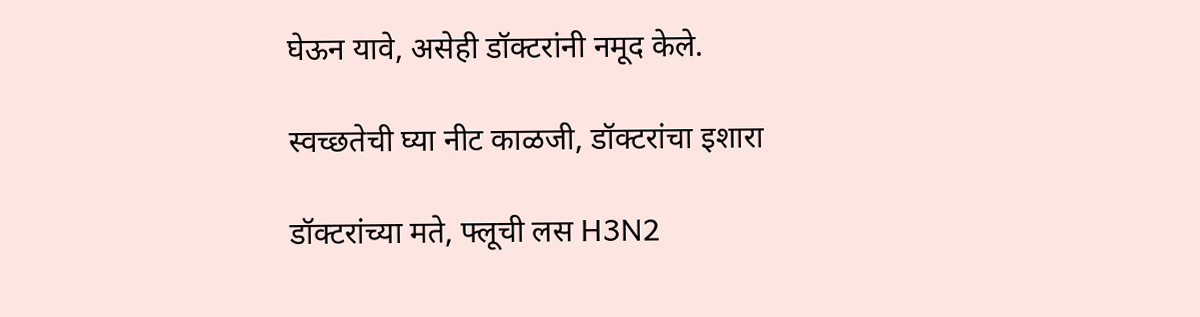घेऊन यावे, असेही डॉक्टरांनी नमूद केले.

स्वच्छतेची घ्या नीट काळजी, डॉक्टरांचा इशारा

डॉक्टरांच्या मते, फ्लूची लस H3N2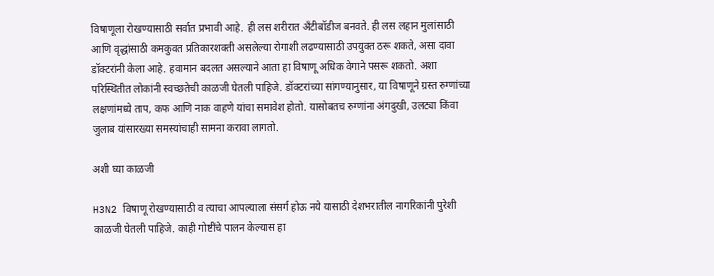विषाणूला रोखण्यासाठी सर्वात प्रभावी आहे. ही लस शरीरात अँटीबॉडीज बनवते. ही लस लहान मुलांसाठी आणि वृद्धांसाठी कमकुवत प्रतिकारशक्ती असलेल्या रोगाशी लढण्यासाठी उपयुक्त ठरू शकते, असा दावा डॉक्टरांनी केला आहे. हवामान बदलत असल्याने आता हा विषाणू अधिक वेगाने पसरू शकतो. अशा परिस्थितीत लोकांनी स्वच्छतेची काळजी घेतली पाहिजे. डॉक्टरांच्या सांगण्यानुसार, या विषाणूने ग्रस्त रुग्णांच्या लक्षणांमध्ये ताप, कफ आणि नाक वाहणे यांचा समावेश होतो. यासोबतच रुग्णांना अंगदुखी, उलट्या किंवा जुलाब यांसारख्या समस्यांचाही सामना करावा लागतो.

अशी घ्या काळजी

H3N2 विषाणू रोखण्यासाठी व त्याचा आपल्याला संसर्ग होऊ नये यासाठी देशभरातील नागरिकांनी पुरेशी काळजी घेतली पाहिजे. काही गोष्टींचे पालन केल्यास हा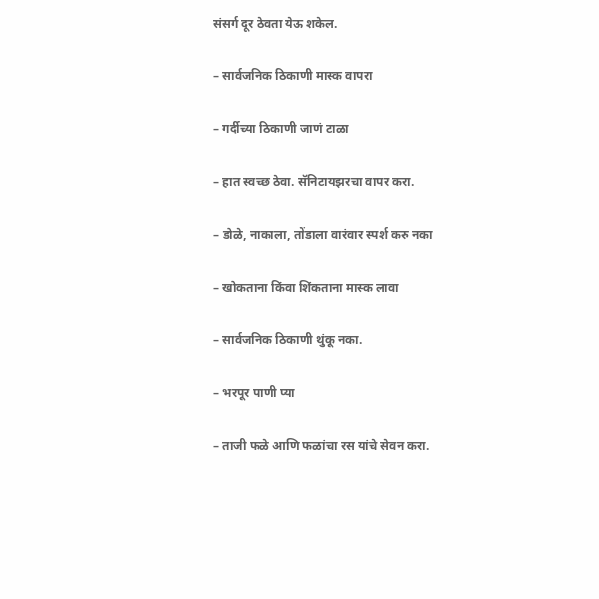संसर्ग दूर ठेवता येऊ शकेल.

– सार्वजनिक ठिकाणी मास्क वापरा

– गर्दीच्या ठिकाणी जाणं टाळा

– हात स्वच्छ ठेवा. सॅनिटायझरचा वापर करा.

– डोळे, नाकाला, तोंडाला वारंवार स्पर्श करु नका

– खोकताना किंवा शिंकताना मास्क लावा

– सार्वजनिक ठिकाणी थुंकू नका.

– भरपूर पाणी प्या

– ताजी फळे आणि फळांचा रस यांचे सेवन करा.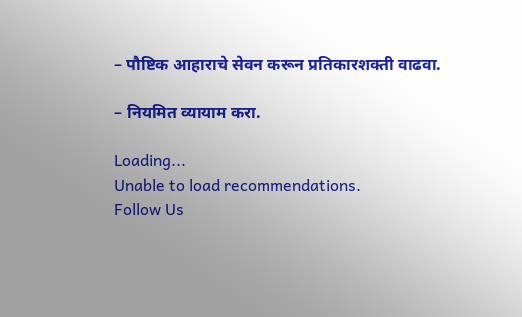– पौष्टिक आहाराचे सेवन करून प्रतिकारशक्ती वाढवा.

– नियमित व्यायाम करा.

Loading...
Unable to load recommendations.
Follow Us